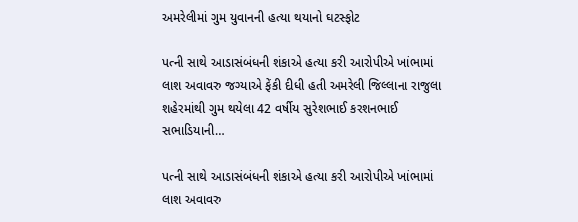અમરેલીમાં ગુમ યુવાનની હત્યા થયાનો ઘટસ્ફોટ

પત્ની સાથે આડાસંબંધની શંકાએ હત્યા કરી આરોપીએ ખાંભામાં લાશ અવાવરુ જગ્યાએ ફેંકી દીધી હતી અમરેલી જિલ્લાના રાજુલા શહેરમાંથી ગુમ થયેલા 42 વર્ષીય સુરેશભાઈ કરશનભાઈ સભાડિયાની…

પત્ની સાથે આડાસંબંધની શંકાએ હત્યા કરી આરોપીએ ખાંભામાં લાશ અવાવરુ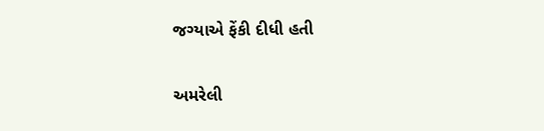જગ્યાએ ફેંકી દીધી હતી

અમરેલી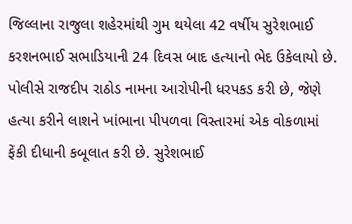જિલ્લાના રાજુલા શહેરમાંથી ગુમ થયેલા 42 વર્ષીય સુરેશભાઈ કરશનભાઈ સભાડિયાની 24 દિવસ બાદ હત્યાનો ભેદ ઉકેલાયો છે. પોલીસે રાજદીપ રાઠોડ નામના આરોપીની ધરપકડ કરી છે, જેણે હત્યા કરીને લાશને ખાંભાના પીપળવા વિસ્તારમાં એક વોકળામાં ફેંકી દીધાની કબૂલાત કરી છે. સુરેશભાઈ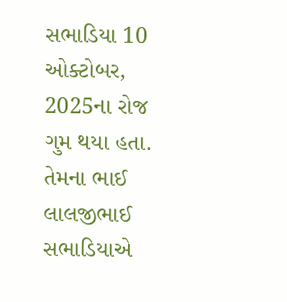સભાડિયા 10 ઓક્ટોબર, 2025ના રોજ ગુમ થયા હતા. તેમના ભાઈ લાલજીભાઈ સભાડિયાએ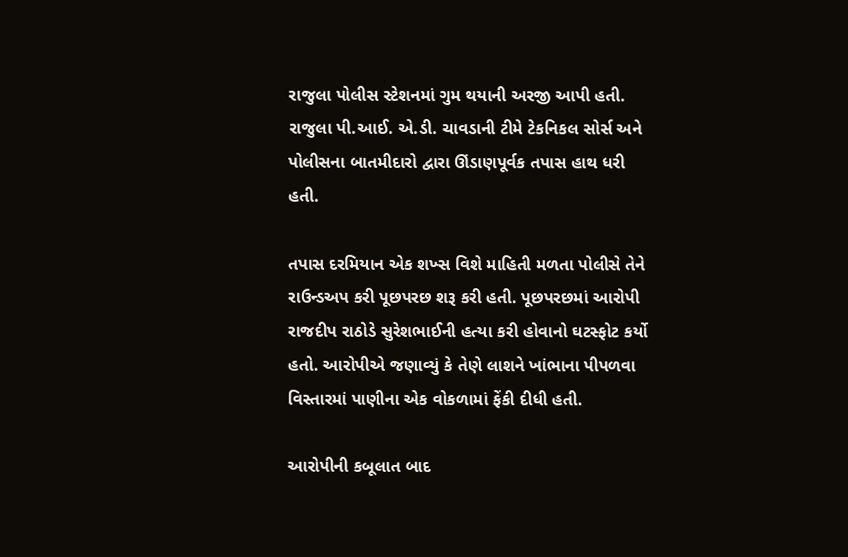રાજુલા પોલીસ સ્ટેશનમાં ગુમ થયાની અરજી આપી હતી. રાજુલા પી.આઈ. એ.ડી. ચાવડાની ટીમે ટેકનિકલ સોર્સ અને પોલીસના બાતમીદારો દ્વારા ઊંડાણપૂર્વક તપાસ હાથ ધરી હતી.

તપાસ દરમિયાન એક શખ્સ વિશે માહિતી મળતા પોલીસે તેને રાઉન્ડઅપ કરી પૂછપરછ શરૂ કરી હતી. પૂછપરછમાં આરોપી રાજદીપ રાઠોડે સુરેશભાઈની હત્યા કરી હોવાનો ઘટસ્ફોટ કર્યો હતો. આરોપીએ જણાવ્યું કે તેણે લાશને ખાંભાના પીપળવા વિસ્તારમાં પાણીના એક વોકળામાં ફેંકી દીધી હતી.

આરોપીની કબૂલાત બાદ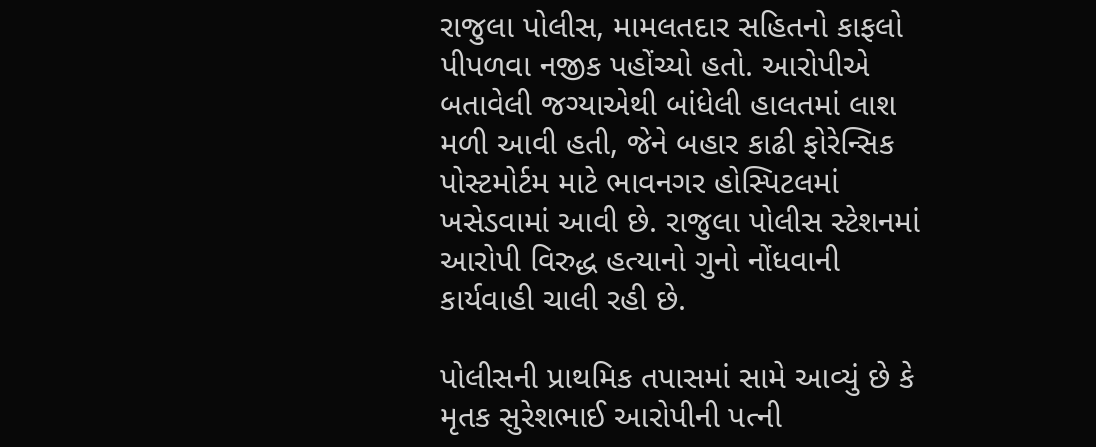રાજુલા પોલીસ, મામલતદાર સહિતનો કાફલો પીપળવા નજીક પહોંચ્યો હતો. આરોપીએ બતાવેલી જગ્યાએથી બાંધેલી હાલતમાં લાશ મળી આવી હતી, જેને બહાર કાઢી ફોરેન્સિક પોસ્ટમોર્ટમ માટે ભાવનગર હોસ્પિટલમાં ખસેડવામાં આવી છે. રાજુલા પોલીસ સ્ટેશનમાં આરોપી વિરુદ્ધ હત્યાનો ગુનો નોંધવાની કાર્યવાહી ચાલી રહી છે.

પોલીસની પ્રાથમિક તપાસમાં સામે આવ્યું છે કે મૃતક સુરેશભાઈ આરોપીની પત્ની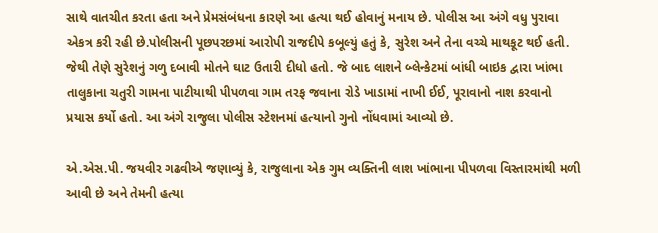સાથે વાતચીત કરતા હતા અને પ્રેમસંબંધના કારણે આ હત્યા થઈ હોવાનું મનાય છે. પોલીસ આ અંગે વધુ પુરાવા એકત્ર કરી રહી છે.પોલીસની પૂછપરછમાં આરોપી રાજદીપે કબૂલ્યું હતું કે, સુરેશ અને તેના વચ્ચે માથકૂટ થઈ હતી. જેથી તેણે સુરેશનું ગળુ દબાવી મોતને ઘાટ ઉતારી દીધો હતો. જે બાદ લાશને બ્લેન્કેટમાં બાંધી બાઇક દ્વારા ખાંભા તાલુકાના ચતુરી ગામના પાટીયાથી પીપળવા ગામ તરફ જવાના રોડે ખાડામાં નાખી ઈઈ, પૂરાવાનો નાશ કરવાનો પ્રયાસ કર્યો હતો. આ અંગે રાજુલા પોલીસ સ્ટેશનમાં હત્યાનો ગુનો નોંધવામાં આવ્યો છે.

એ.એસ.પી. જયવીર ગઢવીએ જણાવ્યું કે, રાજુલાના એક ગુમ વ્યક્તિની લાશ ખાંભાના પીપળવા વિસ્તારમાંથી મળી આવી છે અને તેમની હત્યા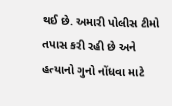થઈ છે. અમારી પોલીસ ટીમો તપાસ કરી રહી છે અને હત્યાનો ગુનો નોંધવા માટે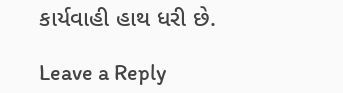કાર્યવાહી હાથ ધરી છે.

Leave a Reply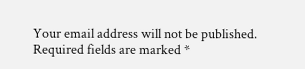Your email address will not be published. Required fields are marked *